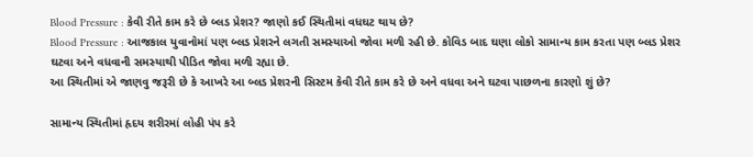Blood Pressure : કેવી રીતે કામ કરે છે બ્લડ પ્રેશર? જાણો કઈ સ્થિતીમાં વધઘટ થાય છે?
Blood Pressure : આજકાલ યુવાનોમાં પણ બ્લડ પ્રેશરને લગતી સમસ્યાઓ જોવા મળી રહી છે. કોવિડ બાદ ઘણા લોકો સામાન્ય કામ કરતા પણ બ્લડ પ્રેશર ઘટવા અને વધવાની સમસ્યાથી પીડિત જોવા મળી રહ્યા છે.
આ સ્થિતીમાં એ જાણવુ જરૂરી છે કે આખરે આ બ્લડ પ્રેશરની સિસ્ટમ કેવી રીતે કામ કરે છે અને વધવા અને ઘટવા પાછળના કારણો શું છે?

સામાન્ય સ્થિતીમાં હૃદય શરીરમાં લોહી પંપ કરે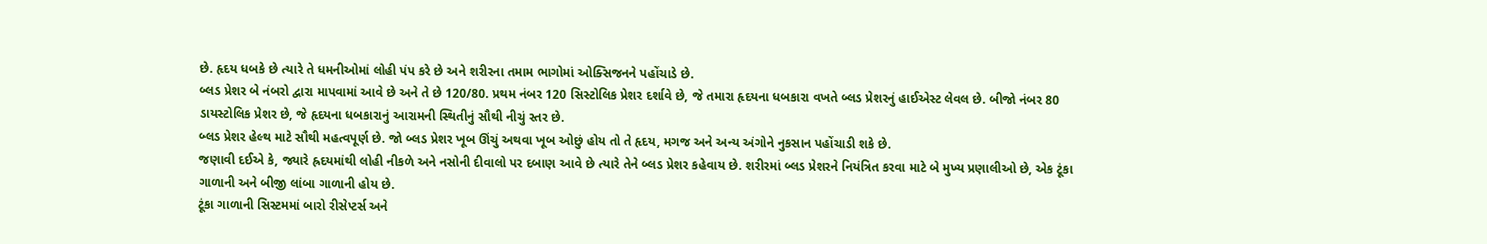છે. હૃદય ધબકે છે ત્યારે તે ધમનીઓમાં લોહી પંપ કરે છે અને શરીરના તમામ ભાગોમાં ઓક્સિજનને પહોંચાડે છે.
બ્લડ પ્રેશર બે નંબરો દ્વારા માપવામાં આવે છે અને તે છે 120/80. પ્રથમ નંબર 120 સિસ્ટોલિક પ્રેશર દર્શાવે છે, જે તમારા હૃદયના ધબકારા વખતે બ્લડ પ્રેશરનું હાઈએસ્ટ લેવલ છે. બીજો નંબર 80 ડાયસ્ટોલિક પ્રેશર છે, જે હૃદયના ધબકારાનું આરામની સ્થિતીનું સૌથી નીચું સ્તર છે.
બ્લડ પ્રેશર હેલ્થ માટે સૌથી મહત્વપૂર્ણ છે. જો બ્લડ પ્રેશર ખૂબ ઊંચું અથવા ખૂબ ઓછું હોય તો તે હૃદય, મગજ અને અન્ય અંગોને નુકસાન પહોંચાડી શકે છે.
જણાવી દઈએ કે, જ્યારે હ્રદયમાંથી લોહી નીકળે અને નસોની દીવાલો પર દબાણ આવે છે ત્યારે તેને બ્લડ પ્રેશર કહેવાય છે. શરીરમાં બ્લડ પ્રેશરને નિયંત્રિત કરવા માટે બે મુખ્ય પ્રણાલીઓ છે, એક ટૂંકા ગાળાની અને બીજી લાંબા ગાળાની હોય છે.
ટૂંકા ગાળાની સિસ્ટમમાં બારો રીસેપ્ટર્સ અને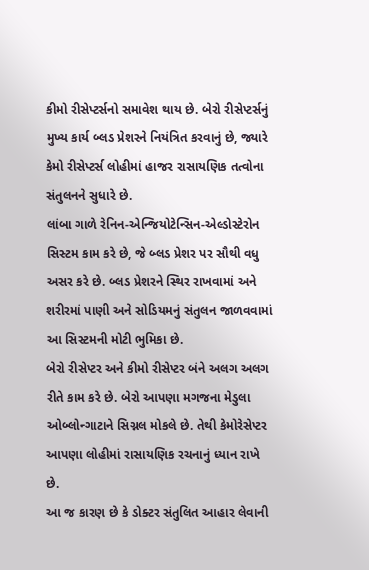કીમો રીસેપ્ટર્સનો સમાવેશ થાય છે. બેરો રીસેપ્ટર્સનું મુખ્ય કાર્ય બ્લડ પ્રેશરને નિયંત્રિત કરવાનું છે, જ્યારે કેમો રીસેપ્ટર્સ લોહીમાં હાજર રાસાયણિક તત્વોના સંતુલનને સુધારે છે.
લાંબા ગાળે રેનિન-એન્જિયોટેન્સિન-એલ્ડોસ્ટેરોન સિસ્ટમ કામ કરે છે, જે બ્લડ પ્રેશર પર સૌથી વધુ અસર કરે છે. બ્લડ પ્રેશરને સ્થિર રાખવામાં અને શરીરમાં પાણી અને સોડિયમનું સંતુલન જાળવવામાં આ સિસ્ટમની મોટી ભુમિકા છે.
બેરો રીસેપ્ટર અને કીમો રીસેપ્ટર બંને અલગ અલગ રીતે કામ કરે છે. બેરો આપણા મગજના મેડુલા ઓબ્લોન્ગાટાને સિગ્નલ મોકલે છે. તેથી કેમોરેસેપ્ટર આપણા લોહીમાં રાસાયણિક રચનાનું ધ્યાન રાખે છે.
આ જ કારણ છે કે ડોક્ટર સંતુલિત આહાર લેવાની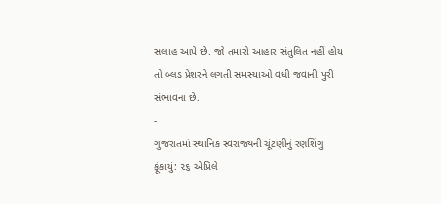સલાહ આપે છે. જો તમારો આહાર સંતુલિત નહીં હોય તો બ્લડ પ્રેશરને લગતી સમસ્યાઓ વધી જવાની પુરી સંભાવના છે.
-
ગુજરાતમાં સ્થાનિક સ્વરાજ્યની ચૂંટણીનું રણશિંગુ ફૂંકાયું: ૨૬ એપ્રિલે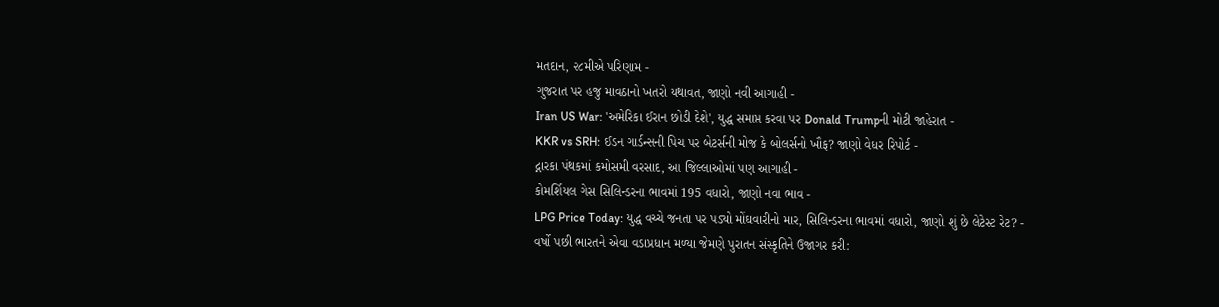મતદાન, ૨૮મીએ પરિણામ -
ગુજરાત પર હજુ માવઠાનો ખતરો યથાવત, જાણો નવી આગાહી -
Iran US War: 'અમેરિકા ઈરાન છોડી દેશે', યુદ્ધ સમાપ્ત કરવા પર Donald Trumpની મોટી જાહેરાત -
KKR vs SRH: ઈડન ગાર્ડન્સની પિચ પર બેટર્સની મોજ કે બોલર્સનો ખૌફ? જાણો વેધર રિપોર્ટ -
દ્નારકા પંથકમાં કમોસમી વરસાદ, આ જિલ્લાઓમાં પણ આગાહી -
કોમર્શિયલ ગેસ સિલિન્ડરના ભાવમાં 195 વધારો, જાણો નવા ભાવ -
LPG Price Today: યુદ્ધ વચ્ચે જનતા પર પડ્યો મોંઘવારીનો માર, સિલિન્ડરના ભાવમાં વધારો, જાણો શું છે લેટેસ્ટ રેટ? -
વર્ષો પછી ભારતને એવા વડાપ્રધાન મળ્યા જેમણે પુરાતન સંસ્કૃતિને ઉજાગર કરી: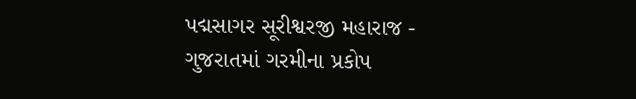પદ્મસાગર સૂરીશ્વરજી મહારાજ -
ગુજરાતમાં ગરમીના પ્રકોપ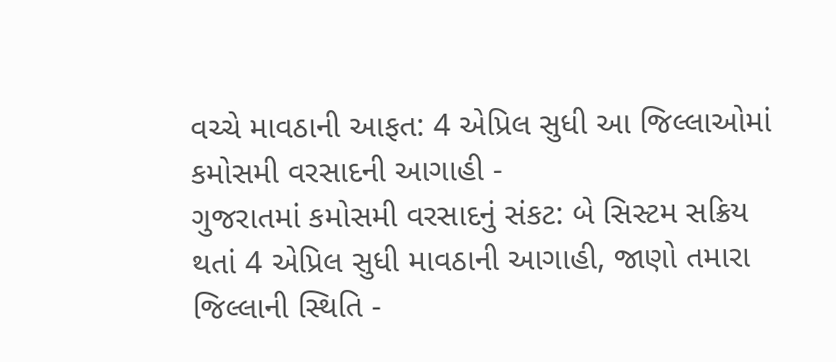વચ્ચે માવઠાની આફત: 4 એપ્રિલ સુધી આ જિલ્લાઓમાં કમોસમી વરસાદની આગાહી -
ગુજરાતમાં કમોસમી વરસાદનું સંકટ: બે સિસ્ટમ સક્રિય થતાં 4 એપ્રિલ સુધી માવઠાની આગાહી, જાણો તમારા જિલ્લાની સ્થિતિ -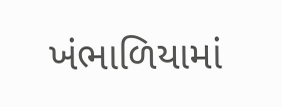ખંભાળિયામાં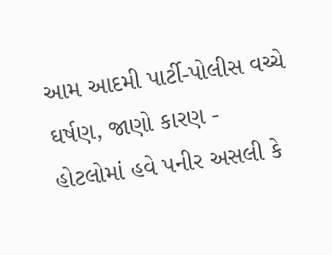આમ આદમી પાર્ટી-પોલીસ વચ્ચે ઘર્ષણ, જાણો કારણ -
હોટલોમાં હવે પનીર અસલી કે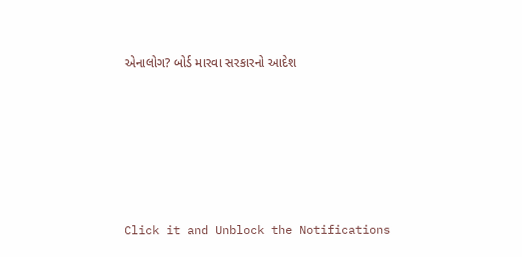એનાલોગ? બોર્ડ મારવા સરકારનો આદેશ










Click it and Unblock the Notifications